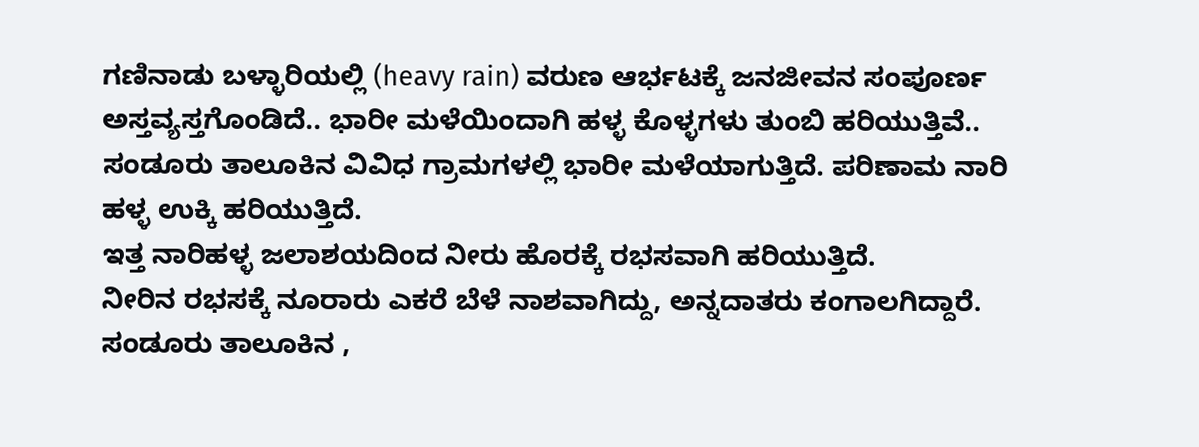ಗಣಿನಾಡು ಬಳ್ಳಾರಿಯಲ್ಲಿ (heavy rain) ವರುಣ ಆರ್ಭಟಕ್ಕೆ ಜನಜೀವನ ಸಂಪೂರ್ಣ ಅಸ್ತವ್ಯಸ್ತಗೊಂಡಿದೆ.. ಭಾರೀ ಮಳೆಯಿಂದಾಗಿ ಹಳ್ಳ ಕೊಳ್ಳಗಳು ತುಂಬಿ ಹರಿಯುತ್ತಿವೆ..
ಸಂಡೂರು ತಾಲೂಕಿನ ವಿವಿಧ ಗ್ರಾಮಗಳಲ್ಲಿ ಭಾರೀ ಮಳೆಯಾಗುತ್ತಿದೆ. ಪರಿಣಾಮ ನಾರಿ ಹಳ್ಳ ಉಕ್ಕಿ ಹರಿಯುತ್ತಿದೆ.
ಇತ್ತ ನಾರಿಹಳ್ಳ ಜಲಾಶಯದಿಂದ ನೀರು ಹೊರಕ್ಕೆ ರಭಸವಾಗಿ ಹರಿಯುತ್ತಿದೆ.
ನೀರಿನ ರಭಸಕ್ಕೆ ನೂರಾರು ಎಕರೆ ಬೆಳೆ ನಾಶವಾಗಿದ್ದು, ಅನ್ನದಾತರು ಕಂಗಾಲಗಿದ್ದಾರೆ.
ಸಂಡೂರು ತಾಲೂಕಿನ ,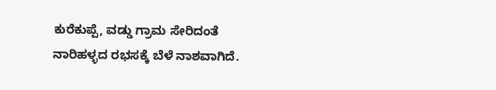ಕುರೆಕುಪ್ಪೆ, ವಡ್ಡು ಗ್ರಾಮ ಸೇರಿದಂತೆ ನಾರಿಹಳ್ಳದ ರಭಸಕ್ಕೆ ಬೆಳೆ ನಾಶವಾಗಿದೆ.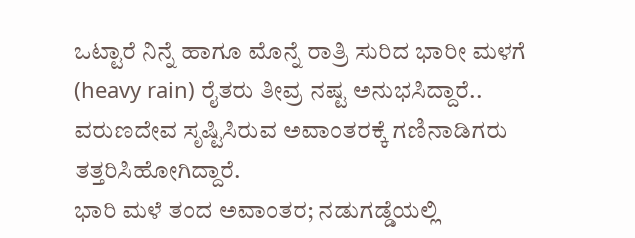ಒಟ್ಟಾರೆ ನಿನ್ನೆ ಹಾಗೂ ಮೊನ್ನೆ ರಾತ್ರಿ ಸುರಿದ ಭಾರೀ ಮಳಗೆ (heavy rain) ರೈತರು ತೀವ್ರ ನಷ್ಟ ಅನುಭಸಿದ್ದಾರೆ..
ವರುಣದೇವ ಸೃಷ್ಟಿಸಿರುವ ಅವಾಂತರಕ್ಕೆ ಗಣಿನಾಡಿಗರು ತತ್ತರಿಸಿಹೋಗಿದ್ದಾರೆ.
ಭಾರಿ ಮಳೆ ತಂದ ಅವಾಂತರ; ನಡುಗಡ್ಡೆಯಲ್ಲಿ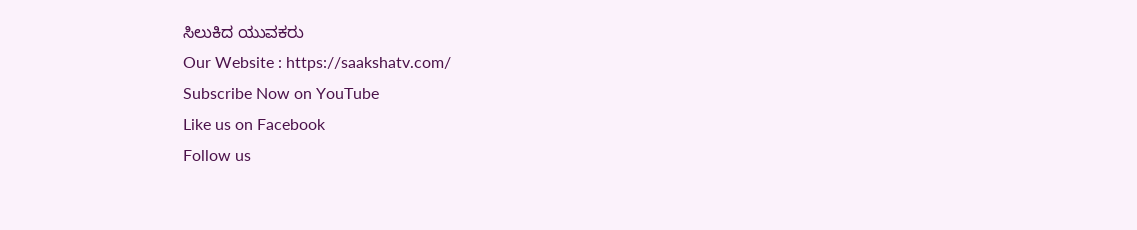ಸಿಲುಕಿದ ಯುವಕರು
Our Website : https://saakshatv.com/
Subscribe Now on YouTube
Like us on Facebook
Follow us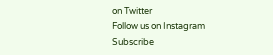on Twitter
Follow us on Instagram
Subscribe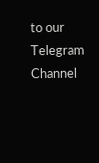to our Telegram Channel